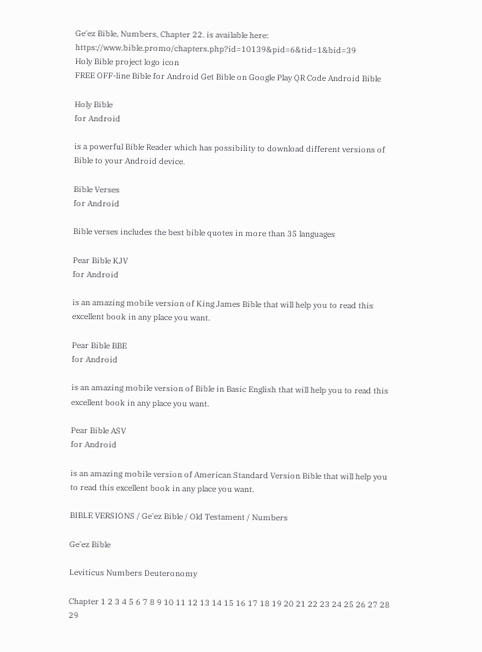Ge'ez Bible, Numbers, Chapter 22. is available here: https://www.bible.promo/chapters.php?id=10139&pid=6&tid=1&bid=39
Holy Bible project logo icon
FREE OFF-line Bible for Android Get Bible on Google Play QR Code Android Bible

Holy Bible
for Android

is a powerful Bible Reader which has possibility to download different versions of Bible to your Android device.

Bible Verses
for Android

Bible verses includes the best bible quotes in more than 35 languages

Pear Bible KJV
for Android

is an amazing mobile version of King James Bible that will help you to read this excellent book in any place you want.

Pear Bible BBE
for Android

is an amazing mobile version of Bible in Basic English that will help you to read this excellent book in any place you want.

Pear Bible ASV
for Android

is an amazing mobile version of American Standard Version Bible that will help you to read this excellent book in any place you want.

BIBLE VERSIONS / Ge'ez Bible / Old Testament / Numbers

Ge'ez Bible

Leviticus Numbers Deuteronomy

Chapter 1 2 3 4 5 6 7 8 9 10 11 12 13 14 15 16 17 18 19 20 21 22 23 24 25 26 27 28 29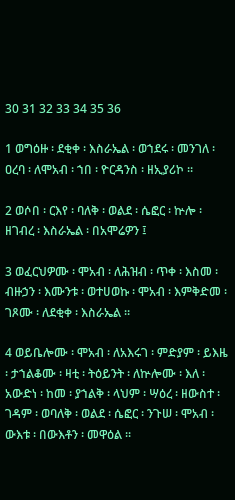30 31 32 33 34 35 36

1 ወግዕዙ ፡ ደቂቀ ፡ እስራኤል ፡ ወኀደሩ ፡ መንገለ ፡ ዐረባ ፡ ለሞአብ ፡ ኀበ ፡ ዮርዳንስ ፡ ዘኢያሪኮ ።

2 ወሶበ ፡ ርእየ ፡ ባለቅ ፡ ወልደ ፡ ሴፎር ፡ ኵሎ ፡ ዘገብረ ፡ እስራኤል ፡ በአሞሬዎን ፤

3 ወፈርህዎሙ ፡ ሞአብ ፡ ለሕዝብ ፡ ጥቀ ፡ እስመ ፡ ብዙኃን ፡ እሙንቱ ፡ ወተሀወኩ ፡ ሞአብ ፡ እምቅድመ ፡ ገጾሙ ፡ ለደቂቀ ፡ እስራኤል ።

4 ወይቤሎሙ ፡ ሞአብ ፡ ለአእሩገ ፡ ምድያም ፡ ይእዜ ፡ ታኀልቆሙ ፡ ዛቲ ፡ ትዕይንት ፡ ለኵሎሙ ፡ እለ ፡ አውድነ ፡ ከመ ፡ ያኀልቅ ፡ ላህም ፡ ሣዕረ ፡ ዘውስተ ፡ ገዳም ፡ ወባለቅ ፡ ወልደ ፡ ሴፎር ፡ ንጉሠ ፡ ሞአብ ፡ ውእቱ ፡ በውእቶን ፡ መዋዕል ።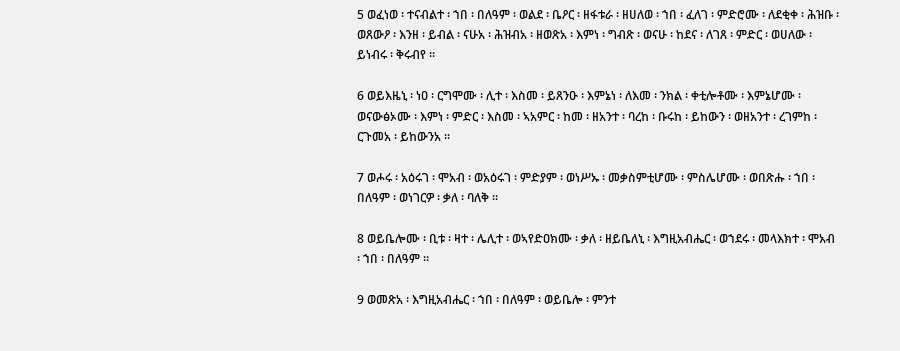5 ወፈነወ ፡ ተናብልተ ፡ ኀበ ፡ በለዓም ፡ ወልደ ፡ ቤዖር ፡ ዘፋቱራ ፡ ዘሀለወ ፡ ኀበ ፡ ፈለገ ፡ ምድሮሙ ፡ ለደቂቀ ፡ ሕዝቡ ፡ ወጸውዖ ፡ እንዘ ፡ ይብል ፡ ናሁአ ፡ ሕዝብአ ፡ ዘወጽአ ፡ እምነ ፡ ግብጽ ፡ ወናሁ ፡ ከደና ፡ ለገጸ ፡ ምድር ፡ ወሀለው ፡ ይነብሩ ፡ ቅሩብየ ።

6 ወይእዜኒ ፡ ነዐ ፡ ርግሞሙ ፡ ሊተ ፡ እስመ ፡ ይጸንዑ ፡ እምኔነ ፡ ለእመ ፡ ንክል ፡ ቀቲሎቶሙ ፡ እምኔሆሙ ፡ ወናውፅኦሙ ፡ እምነ ፡ ምድር ፡ እስመ ፡ ኣአምር ፡ ከመ ፡ ዘአንተ ፡ ባረከ ፡ ቡሩከ ፡ ይከውን ፡ ወዘአንተ ፡ ረገምከ ፡ ርጉመአ ፡ ይከውንአ ።

7 ወሖሩ ፡ አዕሩገ ፡ ሞአብ ፡ ወአዕሩገ ፡ ምድያም ፡ ወነሥኡ ፡ መቃስምቲሆሙ ፡ ምስሌሆሙ ፡ ወበጽሑ ፡ ኀበ ፡ በለዓም ፡ ወነገርዎ ፡ ቃለ ፡ ባለቅ ።

8 ወይቤሎሙ ፡ ቢቱ ፡ ዛተ ፡ ሌሊተ ፡ ወኣየድዐክሙ ፡ ቃለ ፡ ዘይቤለኒ ፡ እግዚአብሔር ፡ ወኀደሩ ፡ መላእክተ ፡ ሞአብ ፡ ኀበ ፡ በለዓም ።

9 ወመጽአ ፡ እግዚአብሔር ፡ ኀበ ፡ በለዓም ፡ ወይቤሎ ፡ ምንተ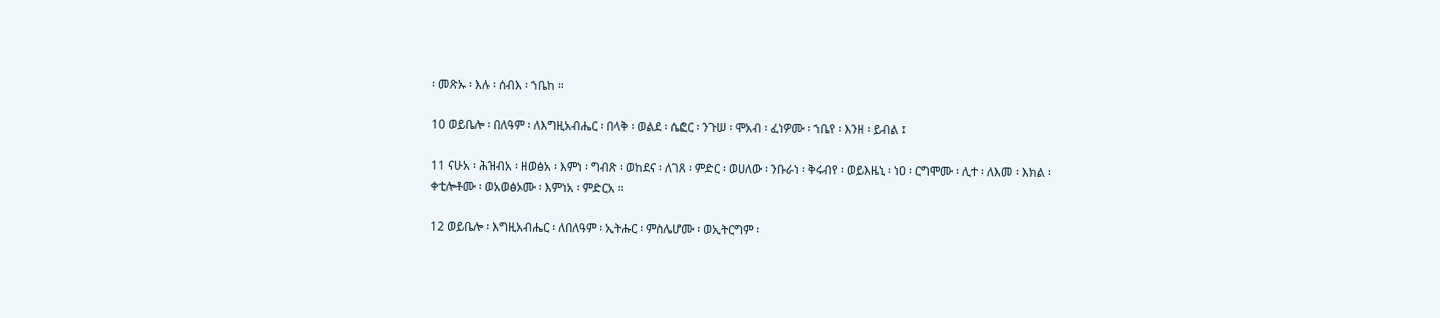፡ መጽኡ ፡ እሉ ፡ ሰብእ ፡ ኀቤከ ።

10 ወይቤሎ ፡ በለዓም ፡ ለእግዚአብሔር ፡ በላቅ ፡ ወልደ ፡ ሴፎር ፡ ንጉሠ ፡ ሞአብ ፡ ፈነዎሙ ፡ ኀቤየ ፡ እንዘ ፡ ይብል ፤

11 ናሁአ ፡ ሕዝብአ ፡ ዘወፅአ ፡ እምነ ፡ ግብጽ ፡ ወከደና ፡ ለገጸ ፡ ምድር ፡ ወሀለው ፡ ንቡራነ ፡ ቅሩብየ ፡ ወይእዜኒ ፡ ነዐ ፡ ርግሞሙ ፡ ሊተ ፡ ለእመ ፡ እክል ፡ ቀቲሎቶሙ ፡ ወአወፅኦሙ ፡ እምነአ ፡ ምድርአ ።

12 ወይቤሎ ፡ እግዚአብሔር ፡ ለበለዓም ፡ ኢትሑር ፡ ምስሌሆሙ ፡ ወኢትርግም ፡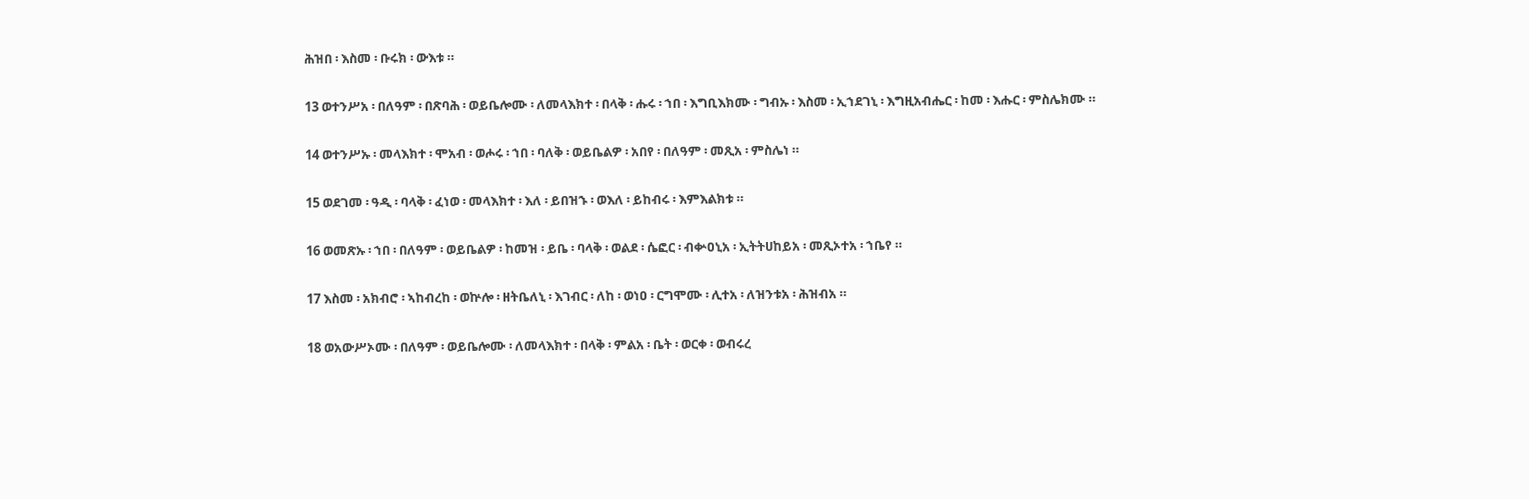ሕዝበ ፡ እስመ ፡ ቡሩክ ፡ ውእቱ ።

13 ወተንሥአ ፡ በለዓም ፡ በጽባሕ ፡ ወይቤሎሙ ፡ ለመላእክተ ፡ በላቅ ፡ ሑሩ ፡ ኀበ ፡ እግቢእክሙ ፡ ግብኡ ፡ እስመ ፡ ኢኀደገኒ ፡ እግዚአብሔር ፡ ከመ ፡ እሑር ፡ ምስሌክሙ ።

14 ወተንሥኡ ፡ መላእክተ ፡ ሞአብ ፡ ወሖሩ ፡ ኀበ ፡ ባለቅ ፡ ወይቤልዎ ፡ አበየ ፡ በለዓም ፡ መጺአ ፡ ምስሌነ ።

15 ወደገመ ፡ ዓዲ ፡ ባላቅ ፡ ፈነወ ፡ መላእክተ ፡ እለ ፡ ይበዝኁ ፡ ወእለ ፡ ይከብሩ ፡ እምእልክቱ ።

16 ወመጽኡ ፡ ኀበ ፡ በለዓም ፡ ወይቤልዎ ፡ ከመዝ ፡ ይቤ ፡ ባላቅ ፡ ወልደ ፡ ሴፎር ፡ ብቍዐኒአ ፡ ኢትትሀከይአ ፡ መጺኦተአ ፡ ኀቤየ ።

17 እስመ ፡ አክብሮ ፡ ኣከብረከ ፡ ወኵሎ ፡ ዘትቤለኒ ፡ እገብር ፡ ለከ ፡ ወነዐ ፡ ርግሞሙ ፡ ሊተአ ፡ ለዝንቱአ ፡ ሕዝብአ ።

18 ወአውሥኦሙ ፡ በለዓም ፡ ወይቤሎሙ ፡ ለመላእክተ ፡ በላቅ ፡ ምልአ ፡ ቤት ፡ ወርቀ ፡ ወብሩረ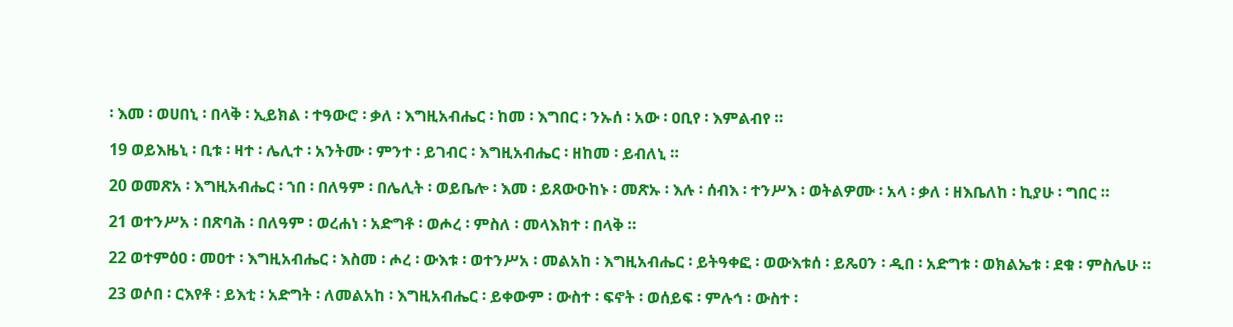፡ እመ ፡ ወሀበኒ ፡ በላቅ ፡ ኢይክል ፡ ተዓውሮ ፡ ቃለ ፡ እግዚአብሔር ፡ ከመ ፡ እግበር ፡ ንኡሰ ፡ አው ፡ ዐቢየ ፡ እምልብየ ።

19 ወይእዜኒ ፡ ቢቱ ፡ ዛተ ፡ ሌሊተ ፡ አንትሙ ፡ ምንተ ፡ ይገብር ፡ እግዚአብሔር ፡ ዘከመ ፡ ይብለኒ ።

20 ወመጽአ ፡ እግዚአብሔር ፡ ኀበ ፡ በለዓም ፡ በሌሊት ፡ ወይቤሎ ፡ እመ ፡ ይጸውዑከኑ ፡ መጽኡ ፡ እሉ ፡ ሰብእ ፡ ተንሥእ ፡ ወትልዎሙ ፡ አላ ፡ ቃለ ፡ ዘእቤለከ ፡ ኪያሁ ፡ ግበር ።

21 ወተንሥአ ፡ በጽባሕ ፡ በለዓም ፡ ወረሐነ ፡ አድግቶ ፡ ወሖረ ፡ ምስለ ፡ መላእክተ ፡ በላቅ ።

22 ወተምዕዐ ፡ መዐተ ፡ እግዚአብሔር ፡ እስመ ፡ ሖረ ፡ ውእቱ ፡ ወተንሥአ ፡ መልአከ ፡ እግዚአብሔር ፡ ይትዓቀፎ ፡ ወውእቱሰ ፡ ይጼዐን ፡ ዲበ ፡ አድግቱ ፡ ወክልኤቱ ፡ ደቁ ፡ ምስሌሁ ።

23 ወሶበ ፡ ርእየቶ ፡ ይእቲ ፡ አድግት ፡ ለመልአከ ፡ እግዚአብሔር ፡ ይቀውም ፡ ውስተ ፡ ፍኖት ፡ ወሰይፍ ፡ ምሉኅ ፡ ውስተ ፡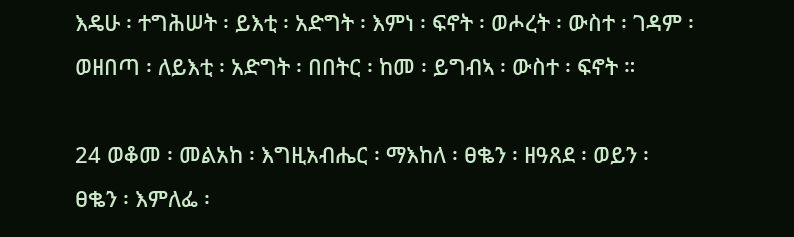እዴሁ ፡ ተግሕሠት ፡ ይእቲ ፡ አድግት ፡ እምነ ፡ ፍኖት ፡ ወሖረት ፡ ውስተ ፡ ገዳም ፡ ወዘበጣ ፡ ለይእቲ ፡ አድግት ፡ በበትር ፡ ከመ ፡ ይግብኣ ፡ ውስተ ፡ ፍኖት ።

24 ወቆመ ፡ መልአከ ፡ እግዚአብሔር ፡ ማእከለ ፡ ፀቈን ፡ ዘዓጸደ ፡ ወይን ፡ ፀቈን ፡ እምለፌ ፡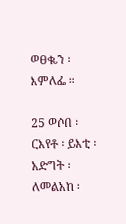ወፀቈን ፡ እምለፌ ።

25 ወሶበ ፡ ርእየቶ ፡ ይእቲ ፡ አድግት ፡ ለመልአከ ፡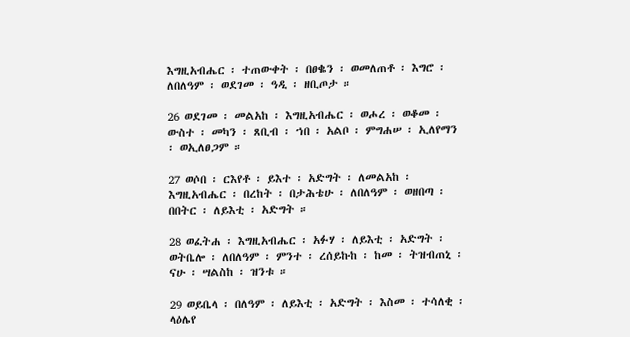እግዚአብሔር ፡ ተጠውቀት ፡ በፀቈን ፡ ወመለጠቶ ፡ እግሮ ፡ ለበለዓም ፡ ወደገመ ፡ ዓዲ ፡ ዘቢጦታ ።

26 ወደገመ ፡ መልአከ ፡ እግዚአብሔር ፡ ወሖረ ፡ ወቆመ ፡ ውስተ ፡ መካን ፡ ጸቢብ ፡ ኀበ ፡ አልቦ ፡ ምግሐሠ ፡ ኢለየማን ፡ ወኢለፀጋም ።

27 ወሶበ ፡ ርእየቶ ፡ ይእተ ፡ አድግት ፡ ለመልአከ ፡ እግዚአብሔር ፡ በረከት ፡ በታሕቴሁ ፡ ለበለዓም ፡ ወዘበጣ ፡ በበትር ፡ ለይእቲ ፡ አድግት ።

28 ወፈትሐ ፡ እግዚአብሔር ፡ አፉሃ ፡ ለይእቲ ፡ አድግት ፡ ወትቤሎ ፡ ለበለዓም ፡ ምንተ ፡ ረሰይኩከ ፡ ከመ ፡ ትዝብጠኒ ፡ ናሁ ፡ ሣልስከ ፡ ዝንቱ ።

29 ወይቤላ ፡ በለዓም ፡ ለይእቲ ፡ አድግት ፡ እስመ ፡ ተሳለቂ ፡ ላዕሌየ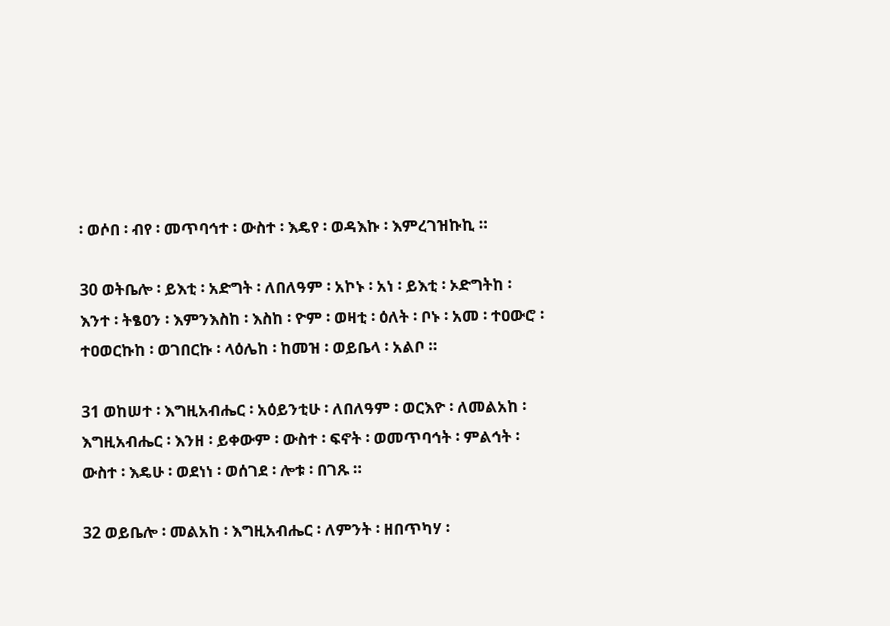፡ ወሶበ ፡ ብየ ፡ መጥባኅተ ፡ ውስተ ፡ እዴየ ፡ ወዳእኩ ፡ እምረገዝኩኪ ።

30 ወትቤሎ ፡ ይእቲ ፡ አድግት ፡ ለበለዓም ፡ አኮኑ ፡ አነ ፡ ይእቲ ፡ ኦድግትከ ፡ እንተ ፡ ትፄዐን ፡ እምንእስከ ፡ እስከ ፡ ዮም ፡ ወዛቲ ፡ ዕለት ፡ ቦኑ ፡ አመ ፡ ተዐውሮ ፡ ተዐወርኩከ ፡ ወገበርኩ ፡ ላዕሌከ ፡ ከመዝ ፡ ወይቤላ ፡ አልቦ ።

31 ወከሠተ ፡ እግዚአብሔር ፡ አዕይንቲሁ ፡ ለበለዓም ፡ ወርእዮ ፡ ለመልአከ ፡ እግዚአብሔር ፡ እንዘ ፡ ይቀውም ፡ ውስተ ፡ ፍኖት ፡ ወመጥባኅት ፡ ምልኅት ፡ ውስተ ፡ እዴሁ ፡ ወደነነ ፡ ወሰገደ ፡ ሎቱ ፡ በገጹ ።

32 ወይቤሎ ፡ መልአከ ፡ እግዚአብሔር ፡ ለምንት ፡ ዘበጥካሃ ፡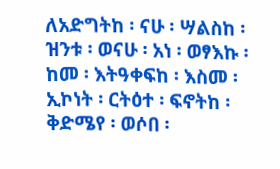ለአድግትከ ፡ ናሁ ፡ ሣልስከ ፡ ዝንቱ ፡ ወናሁ ፡ አነ ፡ ወፃእኩ ፡ ከመ ፡ እትዓቀፍከ ፡ እስመ ፡ ኢኮነት ፡ ርትዕተ ፡ ፍኖትከ ፡ ቅድሜየ ፡ ወሶበ ፡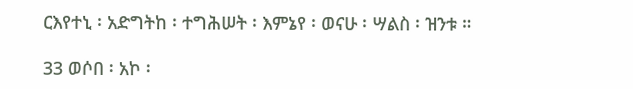ርእየተኒ ፡ አድግትከ ፡ ተግሕሠት ፡ እምኔየ ፡ ወናሁ ፡ ሣልስ ፡ ዝንቱ ።

33 ወሶበ ፡ አኮ ፡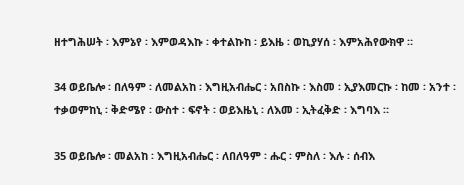ዘተግሕሠት ፡ እምኔየ ፡ እምወዳእኩ ፡ ቀተልኩከ ፡ ይእዜ ፡ ወኪያሃሰ ፡ እምአሕየውክዋ ።

34 ወይቤሎ ፡ በለዓም ፡ ለመልአከ ፡ እግዚአብሔር ፡ አበስኩ ፡ እስመ ፡ ኢያእመርኩ ፡ ከመ ፡ አንተ ፡ ተቃወምከኒ ፡ ቅድሜየ ፡ ውስተ ፡ ፍኖት ፡ ወይእዜኒ ፡ ለእመ ፡ ኢትፈቅድ ፡ እግባእ ።

35 ወይቤሎ ፡ መልአከ ፡ እግዚአብሔር ፡ ለበለዓም ፡ ሑር ፡ ምስለ ፡ እሉ ፡ ሰብእ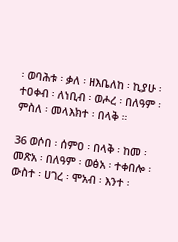፡ ወባሕቱ ፡ ቃለ ፡ ዘእቤለከ ፡ ኪያሁ ፡ ተዐቀብ ፡ ለነቢብ ፡ ወሖረ ፡ በለዓም ፡ ምስለ ፡ መላእክተ ፡ በላቅ ።

36 ወሶበ ፡ ሰምዐ ፡ በላቅ ፡ ከመ ፡ መጽአ ፡ በለዓም ፡ ወፅአ ፡ ተቀበሎ ፡ ውስተ ፡ ሀገረ ፡ ሞአብ ፡ እንተ ፡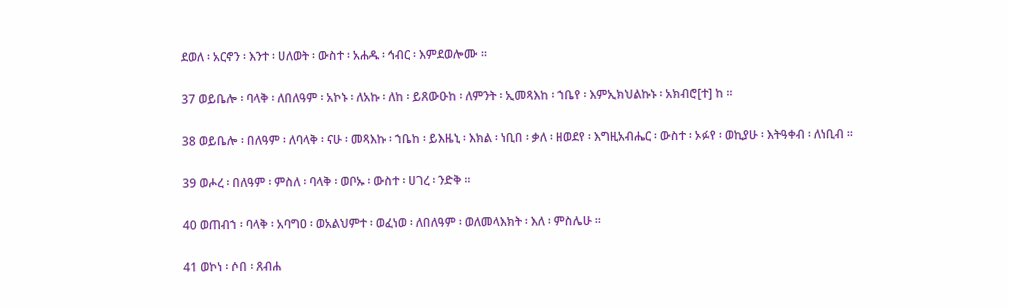ደወለ ፡ አርኖን ፡ እንተ ፡ ሀለወት ፡ ውስተ ፡ አሐዱ ፡ ኅብር ፡ እምደወሎሙ ።

37 ወይቤሎ ፡ ባላቅ ፡ ለበለዓም ፡ አኮኑ ፡ ለአኩ ፡ ለከ ፡ ይጸውዑከ ፡ ለምንት ፡ ኢመጻእከ ፡ ኀቤየ ፡ እምኢክህልኩኑ ፡ አክብሮ[ተ] ከ ።

38 ወይቤሎ ፡ በለዓም ፡ ለባላቅ ፡ ናሁ ፡ መጻእኩ ፡ ኀቤከ ፡ ይእዜኒ ፡ እክል ፡ ነቢበ ፡ ቃለ ፡ ዘወደየ ፡ እግዚአብሔር ፡ ውስተ ፡ ኦፉየ ፡ ወኪያሁ ፡ እትዓቀብ ፡ ለነቢብ ።

39 ወሖረ ፡ በለዓም ፡ ምስለ ፡ ባላቅ ፡ ወቦኡ ፡ ውስተ ፡ ሀገረ ፡ ንድቅ ።

40 ወጠብኀ ፡ ባላቅ ፡ አባግዐ ፡ ወአልህምተ ፡ ወፈነወ ፡ ለበለዓም ፡ ወለመላእክት ፡ እለ ፡ ምስሌሁ ።

41 ወኮነ ፡ ሶበ ፡ ጸብሐ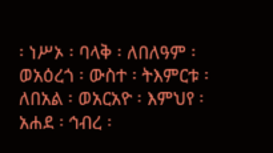፡ ነሥኦ ፡ ባላቅ ፡ ለበለዓም ፡ ወአዕረጎ ፡ ውስተ ፡ ትእምርቱ ፡ ለበአል ፡ ወአርአዮ ፡ እምህየ ፡ አሐደ ፡ ኅብረ ፡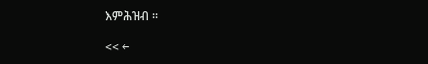እምሕዝብ ።

<< ←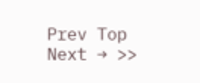Prev Top Next → >>